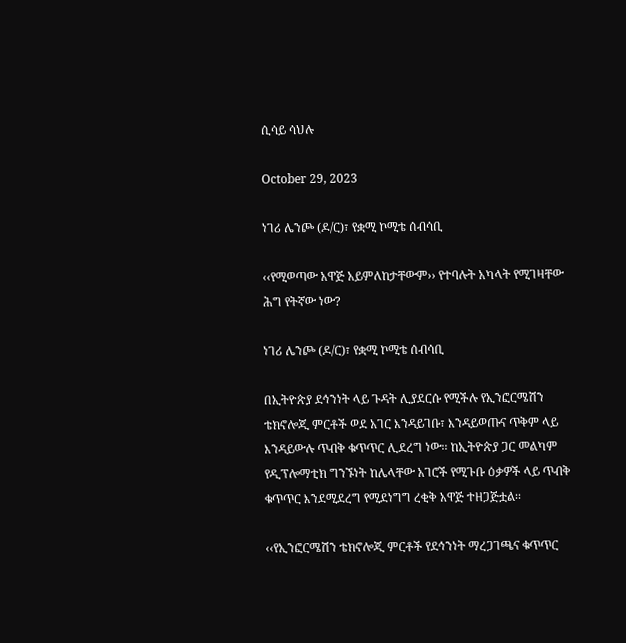ሲሳይ ሳህሉ

October 29, 2023

ነገሪ ሌንጮ (ዶ/ር)፣ የቋሚ ኮሚቴ ሰብሳቢ

‹‹የሚወጣው አዋጅ አይምለከታቸውም›› የተባሉት አካላት የሚገዛቸው ሕግ የትኛው ነው?

ነገሪ ሌንጮ (ዶ/ር)፣ የቋሚ ኮሚቴ ሰብሳቢ

በኢትዮጵያ ደኅንነት ላይ ጉዳት ሊያደርሱ የሚችሉ የኢንፎርሜሽን ቴክኖሎጂ ምርቶች ወደ አገር እንዳይገቡ፣ እንዳይወጡና ጥቅም ላይ እንዳይውሉ ጥብቅ ቁጥጥር ሊደረግ ነው፡፡ ከኢትዮጵያ ጋር መልካም የዲፕሎማቲክ ግንኙነት ከሌላቸው አገሮች የሚጉቡ ዕቃዎች ላይ ጥብቅ ቁጥጥር እንደሚደረግ የሚደነግግ ረቂቅ አዋጅ ተዘጋጅቷል፡፡

‹‹የኢንፎርሜሽን ቴክኖሎጂ ምርቶች የደኅንነት ማረጋገጫና ቁጥጥር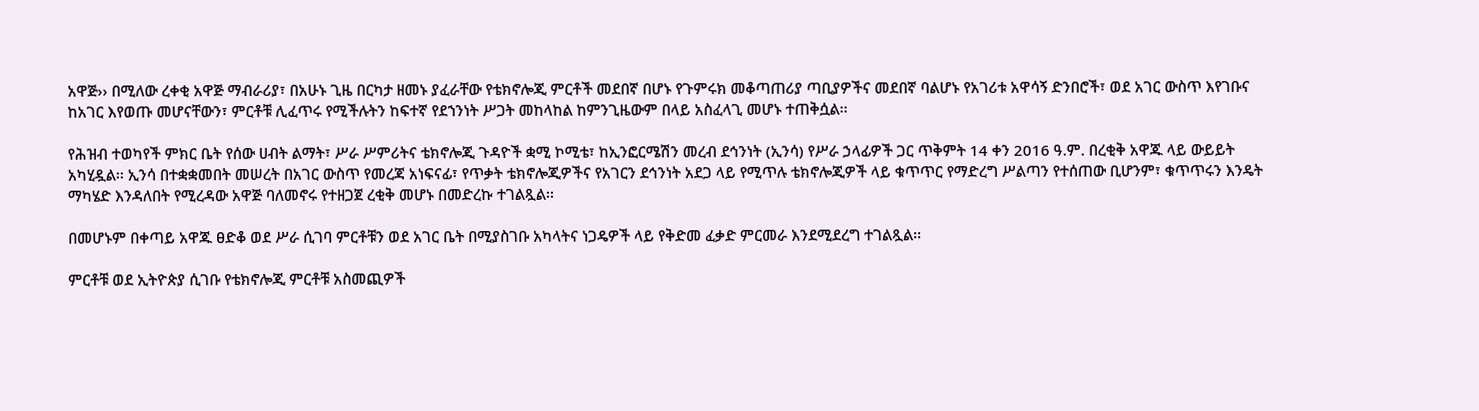አዋጅ›› በሚለው ረቀቂ አዋጅ ማብራሪያ፣ በአሁኑ ጊዜ በርካታ ዘመኑ ያፈራቸው የቴክኖሎጂ ምርቶች መደበኛ በሆኑ የጉምሩክ መቆጣጠሪያ ጣቢያዎችና መደበኛ ባልሆኑ የአገሪቱ አዋሳኝ ድንበሮች፣ ወደ አገር ውስጥ እየገቡና ከአገር እየወጡ መሆናቸውን፣ ምርቶቹ ሊፈጥሩ የሚችሉትን ከፍተኛ የደኀንነት ሥጋት መከላከል ከምንጊዜውም በላይ አስፈላጊ መሆኑ ተጠቅሷል፡፡

የሕዝብ ተወካየች ምክር ቤት የሰው ሀብት ልማት፣ ሥራ ሥምሪትና ቴክኖሎጂ ጉዳዮች ቋሚ ኮሚቴ፣ ከኢንፎርሜሽን መረብ ደኅንነት (ኢንሳ) የሥራ ኃላፊዎች ጋር ጥቅምት 14 ቀን 2016 ዓ.ም. በረቂቅ አዋጁ ላይ ውይይት አካሂዷል፡፡ ኢንሳ በተቋቋመበት መሠረት በአገር ውስጥ የመረጃ አነፍናፊ፣ የጥቃት ቴክኖሎጂዎችና የአገርን ደኅንነት አደጋ ላይ የሚጥሉ ቴክኖሎጂዎች ላይ ቁጥጥር የማድረግ ሥልጣን የተሰጠው ቢሆንም፣ ቁጥጥሩን እንዴት ማካሄድ እንዳለበት የሚረዳው አዋጅ ባለመኖሩ የተዘጋጀ ረቂቅ መሆኑ በመድረኩ ተገልጿል፡፡

በመሆኑም በቀጣይ አዋጁ ፀድቆ ወደ ሥራ ሲገባ ምርቶቹን ወደ አገር ቤት በሚያስገቡ አካላትና ነጋዴዎች ላይ የቅድመ ፈቃድ ምርመራ እንደሚደረግ ተገልጿል፡፡

ምርቶቹ ወደ ኢትዮጵያ ሲገቡ የቴክኖሎጂ ምርቶቹ አስመጪዎች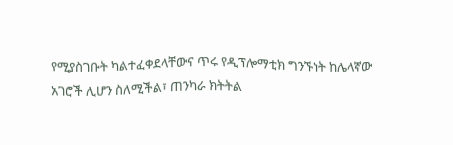የሚያስገቡት ካልተፈቀደላቸውና ጥሩ የዲፕሎማቲክ ግንኙነት ከሌላኛው አገሮች ሊሆን ስለሚችል፣ ጠንካራ ክትትል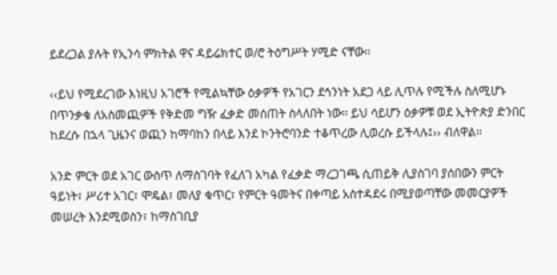ይደረጋል ያሉት የኢንሳ ምክትል ዋና ዳይሬክተር ወ/ሮ ትዕግሥት ሃሚድ ናቸው፡፡

‹‹ይህ የሚደረገው እነዚህ አገሮች የሚልኳቸው ዕቃዎች የአገርን ደኅንነት አደጋ ላይ ሊጥሉ የሚችሉ ስለሚሆኑ በጥንቃቄ ለአስመጪዎች የቅድመ ግዥ ፈቃድ መሰጠት ስላለበት ነው፡፡ ይህ ሳይሆን ዕቃዎቹ ወደ ኢትዮጵያ ድንበር ከደረሱ በኋላ ጊዜንና ወጪን ከማባከን በላይ እንደ ኮንትሮባንድ ተቆጥረው ሊወረሱ ይችላሉ፤›› ብለዋል፡፡

አንድ ምርት ወደ አገር ውስጥ ለማስገባት የፈለገ አካል የፈቃድ ማረጋገጫ ሲጠይቅ ሊያስገባ ያሰበውን ምርት ዓይነት፣ ሥሪተ አገር፣ ሞዴል፣ መለያ ቁጥር፣ የምርት ዓመትና በቀጣይ አስተዳደሩ በሚያወጣቸው መመርያዎች መሠረት እንደሚወስን፣ ከማስገቢያ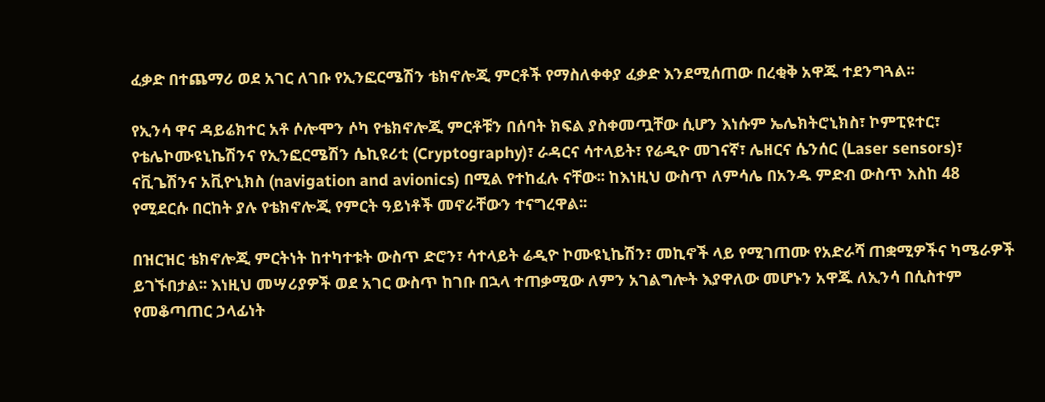ፈቃድ በተጨማሪ ወደ አገር ለገቡ የኢንፎርሜሽን ቴክኖሎጂ ምርቶች የማስለቀቀያ ፈቃድ እንደሚሰጠው በረቂቅ አዋጁ ተደንግጓል፡፡

የኢንሳ ዋና ዳይሬክተር አቶ ሶሎሞን ሶካ የቴክኖሎጂ ምርቶቹን በሰባት ክፍል ያስቀመጧቸው ሲሆን እነሱም ኤሌክትሮኒክስ፣ ኮምፒዩተር፣ የቴሌኮሙዩኒኬሽንና የኢንፎርሜሽን ሴኪዩሪቲ (Cryptography)፣ ራዳርና ሳተላይት፣ የሬዲዮ መገናኛ፣ ሌዘርና ሴንሰር (Laser sensors)፣ ናቪጌሽንና አቪዮኒክስ (navigation and avionics) በሚል የተከፈሉ ናቸው፡፡ ከእነዚህ ውስጥ ለምሳሌ በአንዱ ምድብ ውስጥ እስከ 48 የሚደርሱ በርከት ያሉ የቴክኖሎጂ የምርት ዓይነቶች መኖራቸውን ተናግረዋል፡፡

በዝርዝር ቴክኖሎጂ ምርትነት ከተካተቱት ውስጥ ድሮን፣ ሳተላይት ሬዲዮ ኮሙዩኒኬሽን፣ መኪኖች ላይ የሚገጠሙ የአድራሻ ጠቋሚዎችና ካሜራዎች ይገኙበታል፡፡ እነዚህ መሣሪያዎች ወደ አገር ውስጥ ከገቡ በኋላ ተጠቃሚው ለምን አገልግሎት እያዋለው መሆኑን አዋጁ ለኢንሳ በሲስተም የመቆጣጠር ኃላፊነት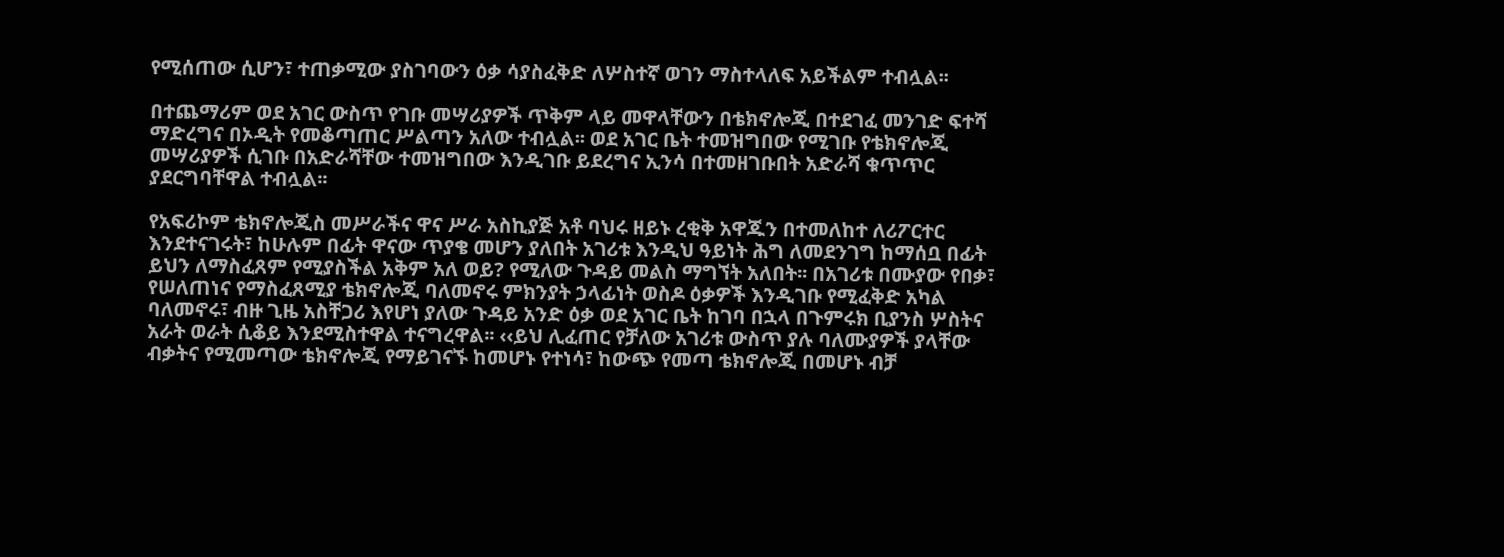የሚሰጠው ሲሆን፣ ተጠቃሚው ያስገባውን ዕቃ ሳያስፈቅድ ለሦስተኛ ወገን ማስተላለፍ አይችልም ተብሏል፡፡

በተጨማሪም ወደ አገር ውስጥ የገቡ መሣሪያዎች ጥቅም ላይ መዋላቸውን በቴክኖሎጂ በተደገፈ መንገድ ፍተሻ ማድረግና በኦዲት የመቆጣጠር ሥልጣን አለው ተብሏል፡፡ ወደ አገር ቤት ተመዝግበው የሚገቡ የቴክኖሎጂ መሣሪያዎች ሲገቡ በአድራሻቸው ተመዝግበው እንዲገቡ ይደረግና ኢንሳ በተመዘገቡበት አድራሻ ቁጥጥር ያደርግባቸዋል ተብሏል፡፡

የአፍሪኮም ቴክኖሎጂስ መሥራችና ዋና ሥራ አስኪያጅ አቶ ባህሩ ዘይኑ ረቂቅ አዋጁን በተመለከተ ለሪፖርተር እንደተናገሩት፣ ከሁሉም በፊት ዋናው ጥያቄ መሆን ያለበት አገሪቱ እንዲህ ዓይነት ሕግ ለመደንገግ ከማሰቧ በፊት ይህን ለማስፈጸም የሚያስችል አቅም አለ ወይ? የሚለው ጉዳይ መልስ ማግኘት አለበት፡፡ በአገሪቱ በሙያው የበቃ፣ የሠለጠነና የማስፈጸሚያ ቴክኖሎጂ ባለመኖሩ ምክንያት ኃላፊነት ወስዶ ዕቃዎች እንዲገቡ የሚፈቅድ አካል ባለመኖሩ፣ ብዙ ጊዜ አስቸጋሪ እየሆነ ያለው ጉዳይ አንድ ዕቃ ወደ አገር ቤት ከገባ በኋላ በጉምሩክ ቢያንስ ሦስትና አራት ወራት ሲቆይ እንደሚስተዋል ተናግረዋል፡፡ ‹‹ይህ ሊፈጠር የቻለው አገሪቱ ውስጥ ያሉ ባለሙያዎች ያላቸው ብቃትና የሚመጣው ቴክኖሎጂ የማይገናኙ ከመሆኑ የተነሳ፣ ከውጭ የመጣ ቴክኖሎጂ በመሆኑ ብቻ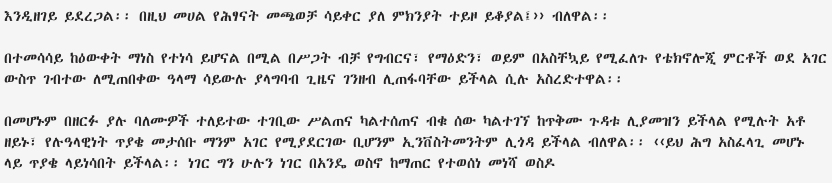እንዲዘገይ ይደረጋል፡፡ በዚህ መሀል የሕፃናት መጫወቻ ሳይቀር ያለ ምክንያት ተይዞ ይቆያል፤›› ብለዋል፡፡

በተመሳሳይ ከዕውቀት ማነስ የተነሳ ይሆናል በሚል በሥጋት ብቻ የግብርና፣ የማዕድን፣ ወይም በአስቸኳይ የሚፈለጉ የቴክኖሎጂ ምርቶች ወደ አገር ውስጥ ገብተው ለሚጠበቀው ዓላማ ሳይውሉ ያላግባብ ጊዜና ገንዘብ ሊጠፋባቸው ይችላል ሲሉ አስረድተዋል፡፡

በመሆኑም በዘርፉ ያሉ ባለሙዎች ተለይተው ተገቢው ሥልጠና ካልተሰጠና ብቁ ሰው ካልተገኘ ከጥቅሙ ጉዳቱ ሊያመዝን ይችላል የሚሉት አቶ ዘይኑ፣ የሉዓላዊነት ጥያቄ መታሰቡ ማንም አገር የሚያደርገው ቢሆንም ኢንቨስትመንትም ሊጎዳ ይችላል ብለዋል፡፡ ‹‹ይህ ሕግ አስፈላጊ መሆኑ ላይ ጥያቄ ላይነሳበት ይችላል፡፡ ነገር ግን ሁሉን ነገር በአንዴ ወስኖ ከማጠር የተወሰነ መነሻ ወስዶ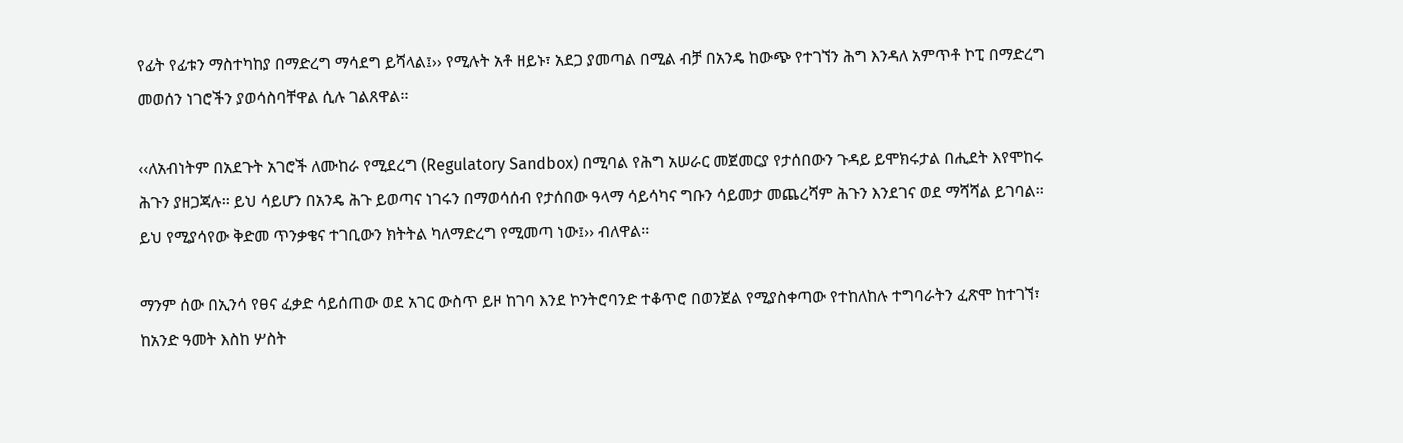የፊት የፊቱን ማስተካከያ በማድረግ ማሳደግ ይሻላል፤›› የሚሉት አቶ ዘይኑ፣ አደጋ ያመጣል በሚል ብቻ በአንዴ ከውጭ የተገኘን ሕግ እንዳለ አምጥቶ ኮፒ በማድረግ መወሰን ነገሮችን ያወሳስባቸዋል ሲሉ ገልጸዋል፡፡

‹‹ለአብነትም በአደጉት አገሮች ለሙከራ የሚደረግ (Regulatory Sandbox) በሚባል የሕግ አሠራር መጀመርያ የታሰበውን ጉዳይ ይሞክሩታል በሒደት እየሞከሩ ሕጉን ያዘጋጃሉ፡፡ ይህ ሳይሆን በአንዴ ሕጉ ይወጣና ነገሩን በማወሳሰብ የታሰበው ዓላማ ሳይሳካና ግቡን ሳይመታ መጨረሻም ሕጉን እንደገና ወደ ማሻሻል ይገባል፡፡ ይህ የሚያሳየው ቅድመ ጥንቃቄና ተገቢውን ክትትል ካለማድረግ የሚመጣ ነው፤›› ብለዋል፡፡

ማንም ሰው በኢንሳ የፀና ፈቃድ ሳይሰጠው ወደ አገር ውስጥ ይዞ ከገባ እንደ ኮንትሮባንድ ተቆጥሮ በወንጀል የሚያስቀጣው የተከለከሉ ተግባራትን ፈጽሞ ከተገኘ፣ ከአንድ ዓመት እስከ ሦስት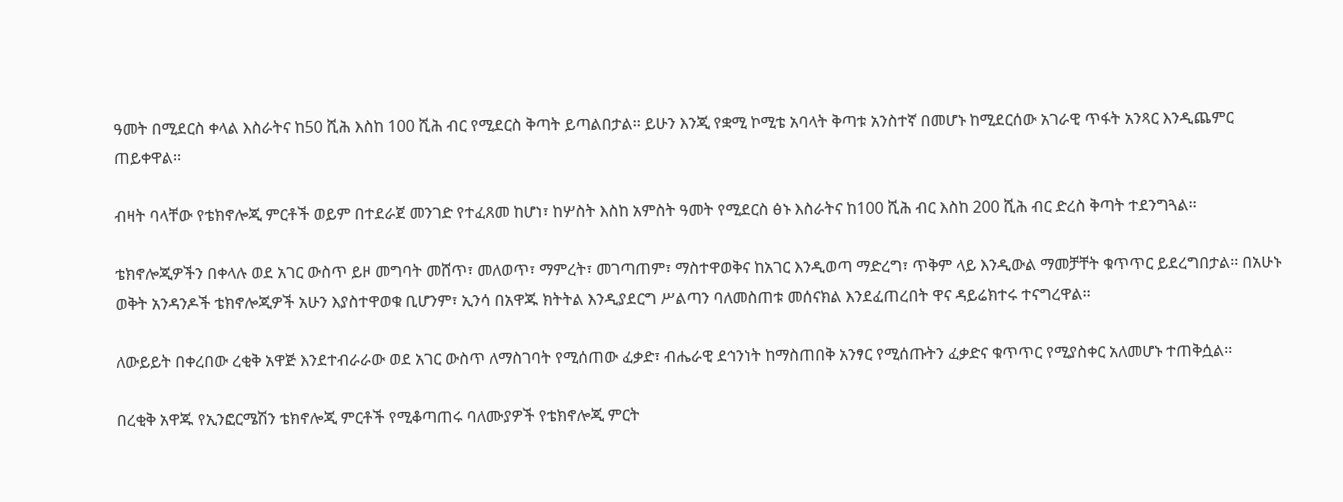ዓመት በሚደርስ ቀላል እስራትና ከ50 ሺሕ እስከ 100 ሺሕ ብር የሚደርስ ቅጣት ይጣልበታል፡፡ ይሁን እንጂ የቋሚ ኮሚቴ አባላት ቅጣቱ አንስተኛ በመሆኑ ከሚደርሰው አገራዊ ጥፋት አንጻር እንዲጨምር ጠይቀዋል፡፡

ብዛት ባላቸው የቴክኖሎጂ ምርቶች ወይም በተደራጀ መንገድ የተፈጸመ ከሆነ፣ ከሦስት እስከ አምስት ዓመት የሚደርስ ፅኑ እስራትና ከ100 ሺሕ ብር እስከ 200 ሺሕ ብር ድረስ ቅጣት ተደንግጓል፡፡

ቴክኖሎጂዎችን በቀላሉ ወደ አገር ውስጥ ይዞ መግባት መሸጥ፣ መለወጥ፣ ማምረት፣ መገጣጠም፣ ማስተዋወቅና ከአገር እንዲወጣ ማድረግ፣ ጥቅም ላይ እንዲውል ማመቻቸት ቁጥጥር ይደረግበታል፡፡ በአሁኑ ወቅት አንዳንዶች ቴክኖሎጂዎች አሁን እያስተዋወቁ ቢሆንም፣ ኢንሳ በአዋጁ ክትትል እንዲያደርግ ሥልጣን ባለመስጠቱ መሰናክል እንደፈጠረበት ዋና ዳይሬክተሩ ተናግረዋል፡፡

ለውይይት በቀረበው ረቂቅ አዋጅ እንደተብራራው ወደ አገር ውስጥ ለማስገባት የሚሰጠው ፈቃድ፣ ብሔራዊ ደኅንነት ከማስጠበቅ አንፃር የሚሰጡትን ፈቃድና ቁጥጥር የሚያስቀር አለመሆኑ ተጠቅሷል፡፡

በረቂቅ አዋጁ የኢንፎርሜሽን ቴክኖሎጂ ምርቶች የሚቆጣጠሩ ባለሙያዎች የቴክኖሎጂ ምርት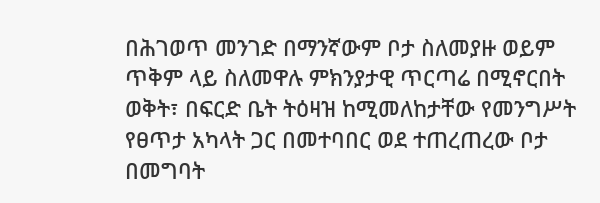በሕገወጥ መንገድ በማንኛውም ቦታ ስለመያዙ ወይም ጥቅም ላይ ስለመዋሉ ምክንያታዊ ጥርጣሬ በሚኖርበት ወቅት፣ በፍርድ ቤት ትዕዛዝ ከሚመለከታቸው የመንግሥት የፀጥታ አካላት ጋር በመተባበር ወደ ተጠረጠረው ቦታ በመግባት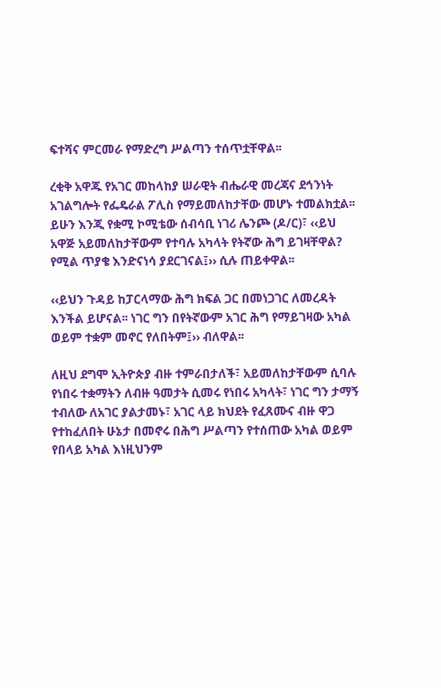ፍተሻና ምርመራ የማድረግ ሥልጣን ተሰጥቷቸዋል፡፡

ረቂቅ አዋጁ የአገር መከላከያ ሠራዊት ብሔራዊ መረጃና ደኅንነት አገልግሎት የፌዴራል ፖሊስ የማይመለከታቸው መሆኑ ተመልክቷል፡፡ ይሁን እንጂ የቋሚ ኮሚቴው ሰብሳቢ ነገሪ ሌንጮ (ዶ/ር)፣ ‹‹ይህ አዋጅ አይመለከታቸውም የተባሉ አካላት የትኛው ሕግ ይገዛቸዋል? የሚል ጥያቄ እንድናነሳ ያደርገናል፤›› ሲሉ ጠይቀዋል፡፡

‹‹ይህን ጉዳይ ከፓርላማው ሕግ ክፍል ጋር በመነጋገር ለመረዳት እንችል ይሆናል፡፡ ነገር ግን በየትኛውም አገር ሕግ የማይገዛው አካል ወይም ተቋም መኖር የለበትም፤›› ብለዋል፡፡

ለዚህ ደግሞ ኢትዮጵያ ብዙ ተምራበታለች፣ አይመለከታቸውም ሲባሉ የነበሩ ተቋማትን ለብዙ ዓመታት ሲመሩ የነበሩ አካላት፣ ነገር ግን ታማኝ ተብለው ለአገር ያልታመኑ፣ አገር ላይ ክህደት የፈጸሙና ብዙ ዋጋ የተከፈለበት ሁኔታ በመኖሩ በሕግ ሥልጣን የተሰጠው አካል ወይም የበላይ አካል እነዚህንም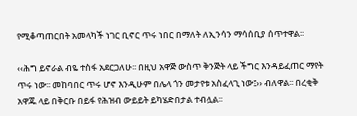የሚቆጣጠርበት አመላካች ነገር ቢኖር ጥሩ ነበር በማለት ለኢንሳን ማሳሰቢያ ሰጥተዋል፡፡

‹‹ሕግ ይኖራል ብዬ ተስፋ አደርጋለሁ፡፡ በዚህ አዋጅ ውስጥ ቅንጅት ላይ ችግር እንዳይፈጠር ማየት ጥሩ ነው፡፡ መከባበር ጥሩ ሆኖ እንዲሁም በሌላ ጎን መታየቱ አስፈላጊ ነው፤›› ብለዋል፡፡ በረቂቅ አዋጁ ላይ በቅርቡ በይፋ የሕዝብ ውይይት ይካሄድበታል ተብሏል፡፡